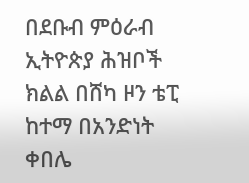በደቡብ ምዕራብ ኢትዮጵያ ሕዝቦች ክልል በሸካ ዞን ቴፒ ከተማ በአንድነት ቀበሌ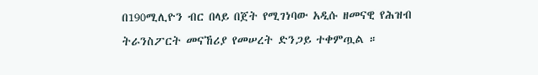በ190ሚሊዮን ብር በላይ በጀት የሚገነባው አዲሱ ዘመናዊ የሕዝብ ትራንስፖርት መናኸሪያ የመሠረት ድንጋይ ተቀምጧል ።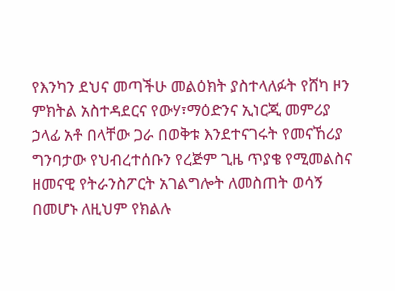የእንካን ደህና መጣችሁ መልዕክት ያስተላለፉት የሸካ ዞን ምክትል አስተዳደርና የውሃ፣ማዕድንና ኢነርጂ መምሪያ ኃላፊ አቶ በላቸው ጋራ በወቅቱ እንደተናገሩት የመናኸሪያ ግንባታው የህብረተሰቡን የረጅም ጊዜ ጥያቄ የሚመልስና ዘመናዊ የትራንስፖርት አገልግሎት ለመስጠት ወሳኝ በመሆኑ ለዚህም የክልሉ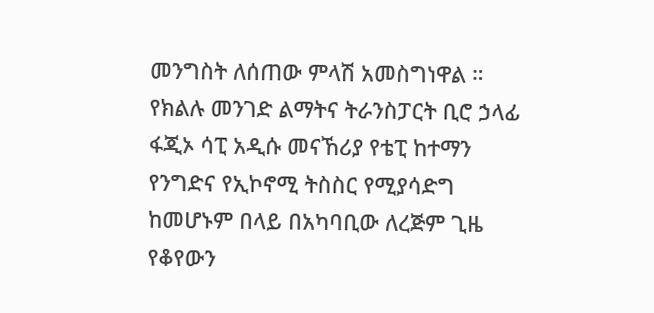መንግስት ለሰጠው ምላሽ አመስግነዋል ።
የክልሉ መንገድ ልማትና ትራንስፓርት ቢሮ ኃላፊ ፋጂኦ ሳፒ አዲሱ መናኸሪያ የቴፒ ከተማን የንግድና የኢኮኖሚ ትስስር የሚያሳድግ ከመሆኑም በላይ በአካባቢው ለረጅም ጊዜ የቆየውን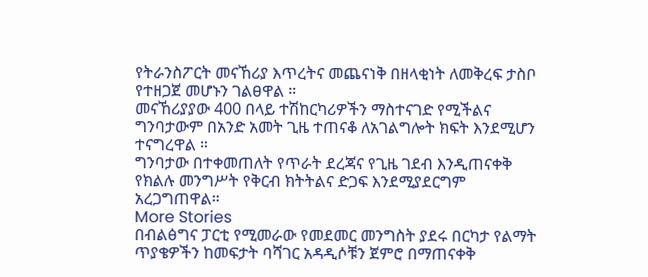የትራንስፖርት መናኸሪያ እጥረትና መጨናነቅ በዘላቂነት ለመቅረፍ ታስቦ የተዘጋጀ መሆኑን ገልፀዋል ።
መናኸሪያያው 400 በላይ ተሽከርካሪዎችን ማስተናገድ የሚችልና ግንባታውም በአንድ አመት ጊዜ ተጠናቆ ለአገልግሎት ክፍት እንደሚሆን ተናግረዋል ።
ግንባታው በተቀመጠለት የጥራት ደረጃና የጊዜ ገደብ እንዲጠናቀቅ የክልሉ መንግሥት የቅርብ ክትትልና ድጋፍ እንደሚያደርግም አረጋግጠዋል።
More Stories
በብልፅግና ፓርቲ የሚመራው የመደመር መንግስት ያደሩ በርካታ የልማት ጥያቄዎችን ከመፍታት ባሻገር አዳዲሶቹን ጀምሮ በማጠናቀቅ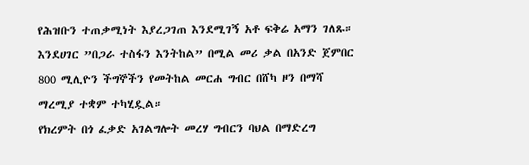የሕዝቡን ተጠቃሚነት እያረጋገጠ እንደሚገኝ አቶ ፍቅሬ አማን ገለጹ።
እንደሀገር ”በጋራ ተስፋን እንትከል” በሚል መሪ ቃል በአንድ ጀምበር 800 ሚሊዮን ችግኞችን የመትከል መርሐ ግብር በሸካ ዞን በማሻ ማረሚያ ተቋም ተካሂዷል።
የክረምት በጎ ፈቃድ አገልግሎት መረሃ ግብርን ባህል በማድረግ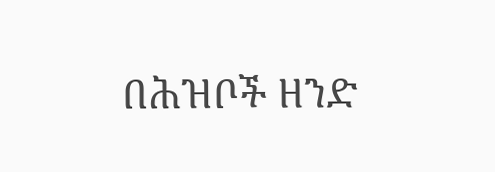በሕዝቦች ዘንድ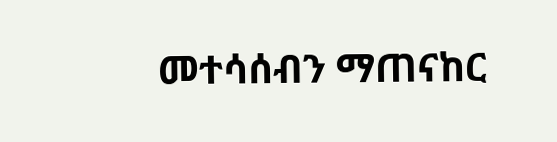መተሳሰብን ማጠናከር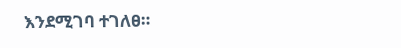እንደሚገባ ተገለፀ።